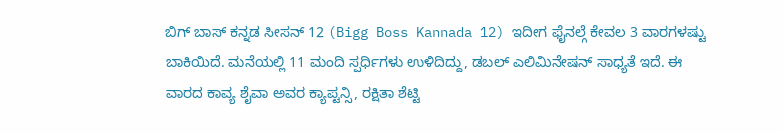ಬಿಗ್ ಬಾಸ್ ಕನ್ನಡ ಸೀಸನ್ 12 (Bigg Boss Kannada 12) ಇದೀಗ ಫೈನಲ್ಗೆ ಕೇವಲ 3 ವಾರಗಳಷ್ಟು ಬಾಕಿಯಿದೆ. ಮನೆಯಲ್ಲಿ 11 ಮಂದಿ ಸ್ಪರ್ಧಿಗಳು ಉಳಿದಿದ್ದು, ಡಬಲ್ ಎಲಿಮಿನೇಷನ್ ಸಾಧ್ಯತೆ ಇದೆ. ಈ ವಾರದ ಕಾವ್ಯ ಶೈವಾ ಅವರ ಕ್ಯಾಪ್ಟನ್ಸಿ, ರಕ್ಷಿತಾ ಶೆಟ್ಟಿ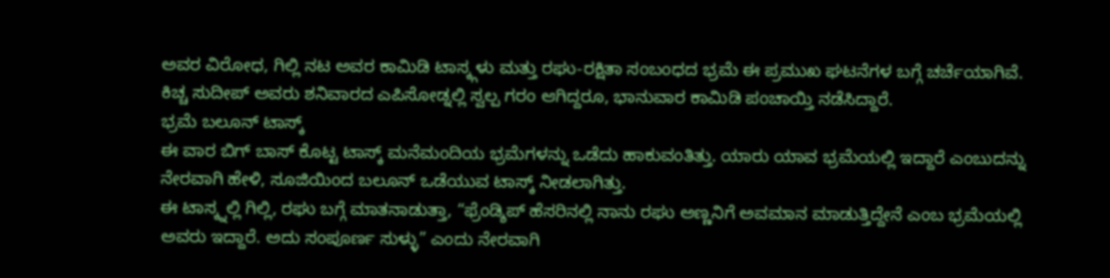ಅವರ ವಿರೋಧ, ಗಿಲ್ಲಿ ನಟ ಅವರ ಕಾಮಿಡಿ ಟಾಸ್ಕ್ಗಳು ಮತ್ತು ರಘು-ರಕ್ಷಿತಾ ಸಂಬಂಧದ ಭ್ರಮೆ ಈ ಪ್ರಮುಖ ಘಟನೆಗಳ ಬಗ್ಗೆ ಚರ್ಚೆಯಾಗಿವೆ. ಕಿಚ್ಚ ಸುದೀಪ್ ಅವರು ಶನಿವಾರದ ಎಪಿಸೋಡ್ನಲ್ಲಿ ಸ್ವಲ್ಪ ಗರಂ ಆಗಿದ್ದರೂ, ಭಾನುವಾರ ಕಾಮಿಡಿ ಪಂಚಾಯ್ತಿ ನಡೆಸಿದ್ದಾರೆ.
ಭ್ರಮೆ ಬಲೂನ್ ಟಾಸ್ಕ್
ಈ ವಾರ ಬಿಗ್ ಬಾಸ್ ಕೊಟ್ಟ ಟಾಸ್ಕ್ ಮನೆಮಂದಿಯ ಭ್ರಮೆಗಳನ್ನು ಒಡೆದು ಹಾಕುವಂತಿತ್ತು. ಯಾರು ಯಾವ ಭ್ರಮೆಯಲ್ಲಿ ಇದ್ದಾರೆ ಎಂಬುದನ್ನು ನೇರವಾಗಿ ಹೇಳಿ, ಸೂಜಿಯಿಂದ ಬಲೂನ್ ಒಡೆಯುವ ಟಾಸ್ಕ್ ನೀಡಲಾಗಿತ್ತು.
ಈ ಟಾಸ್ಕ್ನಲ್ಲಿ ಗಿಲ್ಲಿ, ರಘು ಬಗ್ಗೆ ಮಾತನಾಡುತ್ತಾ, “ಫ್ರೆಂಡ್ಶಿಪ್ ಹೆಸರಿನಲ್ಲಿ ನಾನು ರಘು ಅಣ್ಣನಿಗೆ ಅವಮಾನ ಮಾಡುತ್ತಿದ್ದೇನೆ ಎಂಬ ಭ್ರಮೆಯಲ್ಲಿ ಅವರು ಇದ್ದಾರೆ. ಅದು ಸಂಪೂರ್ಣ ಸುಳ್ಳು” ಎಂದು ನೇರವಾಗಿ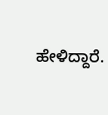ಹೇಳಿದ್ದಾರೆ.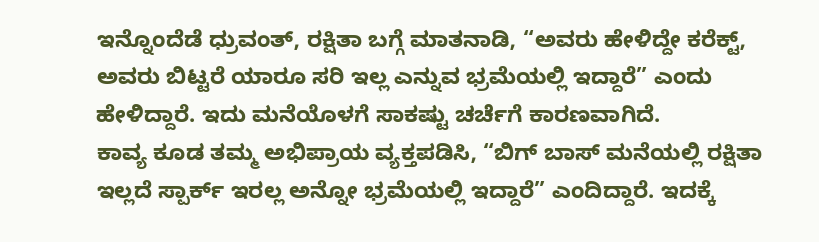ಇನ್ನೊಂದೆಡೆ ಧ್ರುವಂತ್, ರಕ್ಷಿತಾ ಬಗ್ಗೆ ಮಾತನಾಡಿ, “ಅವರು ಹೇಳಿದ್ದೇ ಕರೆಕ್ಟ್, ಅವರು ಬಿಟ್ಟರೆ ಯಾರೂ ಸರಿ ಇಲ್ಲ ಎನ್ನುವ ಭ್ರಮೆಯಲ್ಲಿ ಇದ್ದಾರೆ” ಎಂದು ಹೇಳಿದ್ದಾರೆ. ಇದು ಮನೆಯೊಳಗೆ ಸಾಕಷ್ಟು ಚರ್ಚೆಗೆ ಕಾರಣವಾಗಿದೆ.
ಕಾವ್ಯ ಕೂಡ ತಮ್ಮ ಅಭಿಪ್ರಾಯ ವ್ಯಕ್ತಪಡಿಸಿ, “ಬಿಗ್ ಬಾಸ್ ಮನೆಯಲ್ಲಿ ರಕ್ಷಿತಾ ಇಲ್ಲದೆ ಸ್ಪಾರ್ಕ್ ಇರಲ್ಲ ಅನ್ನೋ ಭ್ರಮೆಯಲ್ಲಿ ಇದ್ದಾರೆ” ಎಂದಿದ್ದಾರೆ. ಇದಕ್ಕೆ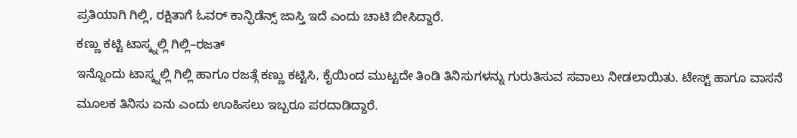ಪ್ರತಿಯಾಗಿ ಗಿಲ್ಲಿ, ರಕ್ಷಿತಾಗೆ ಓವರ್ ಕಾನ್ಫಿಡೆನ್ಸ್ ಜಾಸ್ತಿ ಇದೆ ಎಂದು ಚಾಟಿ ಬೀಸಿದ್ದಾರೆ.
ಕಣ್ಣು ಕಟ್ಟಿ ಟಾಸ್ಕ್ನಲ್ಲಿ ಗಿಲ್ಲಿ–ರಜತ್
ಇನ್ನೊಂದು ಟಾಸ್ಕ್ನಲ್ಲಿ ಗಿಲ್ಲಿ ಹಾಗೂ ರಜತ್ಗೆ ಕಣ್ಣು ಕಟ್ಟಿಸಿ, ಕೈಯಿಂದ ಮುಟ್ಟದೇ ತಿಂಡಿ ತಿನಿಸುಗಳನ್ನು ಗುರುತಿಸುವ ಸವಾಲು ನೀಡಲಾಯಿತು. ಟೇಸ್ಟ್ ಹಾಗೂ ವಾಸನೆ ಮೂಲಕ ತಿನಿಸು ಏನು ಎಂದು ಊಹಿಸಲು ಇಬ್ಬರೂ ಪರದಾಡಿದ್ದಾರೆ.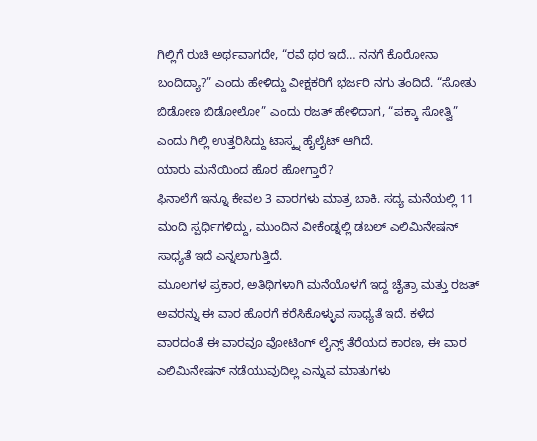ಗಿಲ್ಲಿಗೆ ರುಚಿ ಅರ್ಥವಾಗದೇ, “ರವೆ ಥರ ಇದೆ… ನನಗೆ ಕೊರೋನಾ ಬಂದಿದ್ಯಾ?” ಎಂದು ಹೇಳಿದ್ದು ವೀಕ್ಷಕರಿಗೆ ಭರ್ಜರಿ ನಗು ತಂದಿದೆ. “ಸೋತು ಬಿಡೋಣ ಬಿಡೋಲೋ” ಎಂದು ರಜತ್ ಹೇಳಿದಾಗ, “ಪಕ್ಕಾ ಸೋತ್ವಿ” ಎಂದು ಗಿಲ್ಲಿ ಉತ್ತರಿಸಿದ್ದು ಟಾಸ್ಕ್ನ ಹೈಲೈಟ್ ಆಗಿದೆ.
ಯಾರು ಮನೆಯಿಂದ ಹೊರ ಹೋಗ್ತಾರೆ?
ಫಿನಾಲೆಗೆ ಇನ್ನೂ ಕೇವಲ 3 ವಾರಗಳು ಮಾತ್ರ ಬಾಕಿ. ಸದ್ಯ ಮನೆಯಲ್ಲಿ 11 ಮಂದಿ ಸ್ಪರ್ಧಿಗಳಿದ್ದು, ಮುಂದಿನ ವೀಕೆಂಡ್ನಲ್ಲಿ ಡಬಲ್ ಎಲಿಮಿನೇಷನ್ ಸಾಧ್ಯತೆ ಇದೆ ಎನ್ನಲಾಗುತ್ತಿದೆ.
ಮೂಲಗಳ ಪ್ರಕಾರ, ಅತಿಥಿಗಳಾಗಿ ಮನೆಯೊಳಗೆ ಇದ್ದ ಚೈತ್ರಾ ಮತ್ತು ರಜತ್ ಅವರನ್ನು ಈ ವಾರ ಹೊರಗೆ ಕರೆಸಿಕೊಳ್ಳುವ ಸಾಧ್ಯತೆ ಇದೆ. ಕಳೆದ ವಾರದಂತೆ ಈ ವಾರವೂ ವೋಟಿಂಗ್ ಲೈನ್ಸ್ ತೆರೆಯದ ಕಾರಣ, ಈ ವಾರ ಎಲಿಮಿನೇಷನ್ ನಡೆಯುವುದಿಲ್ಲ ಎನ್ನುವ ಮಾತುಗಳು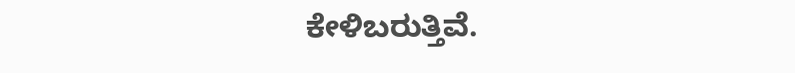ಕೇಳಿಬರುತ್ತಿವೆ.